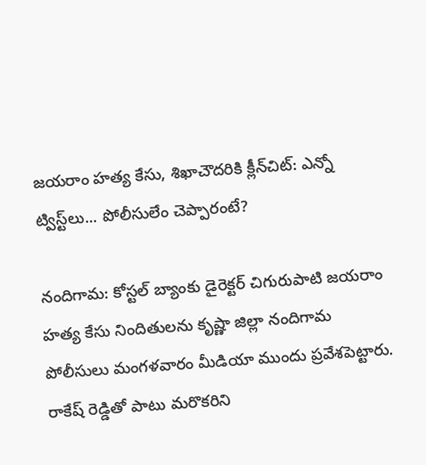జయరాం హత్య కేసు, శిఖాచౌదరికి క్లీన్‌చిట్: ఎన్నో ట్విస్ట్‌లు... పోలీసులేం చెప్పారంటే?

నందిగామ: కోస్టల్ బ్యాంకు డైరెక్టర్ చిగురుపాటి జయరాం హత్య కేసు నిందితులను కృష్ణా జిల్లా నందిగామ పోలీసులు మంగళవారం మీడియా ముందు ప్రవేశపెట్టారు. రాకేష్ రెడ్డితో పాటు మరొకరిని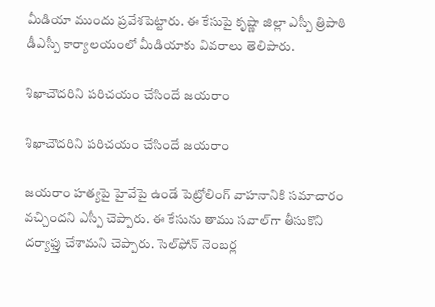మీడియా ముందు ప్రవేశపెట్టారు. ఈ కేసుపై కృష్ణా జిల్లా ఎస్పీ త్రిపాఠి డీఎస్పీ కార్యాలయంలో మీడియాకు వివరాలు తెలిపారు.

శిఖాచౌదరిని పరిచయం చేసిందే జయరాం

శిఖాచౌదరిని పరిచయం చేసిందే జయరాం

జయరాం హత్యపై హైవేపై ఉండే పెట్రోలింగ్ వాహనానికి సమాచారం వచ్చిందని ఎస్పీ చెప్పారు. ఈ కేసును తాము సవాల్‌గా తీసుకొని దర్యాఫ్తు చేశామని చెప్పారు. సెల్‌ఫోన్ నెంబర్ల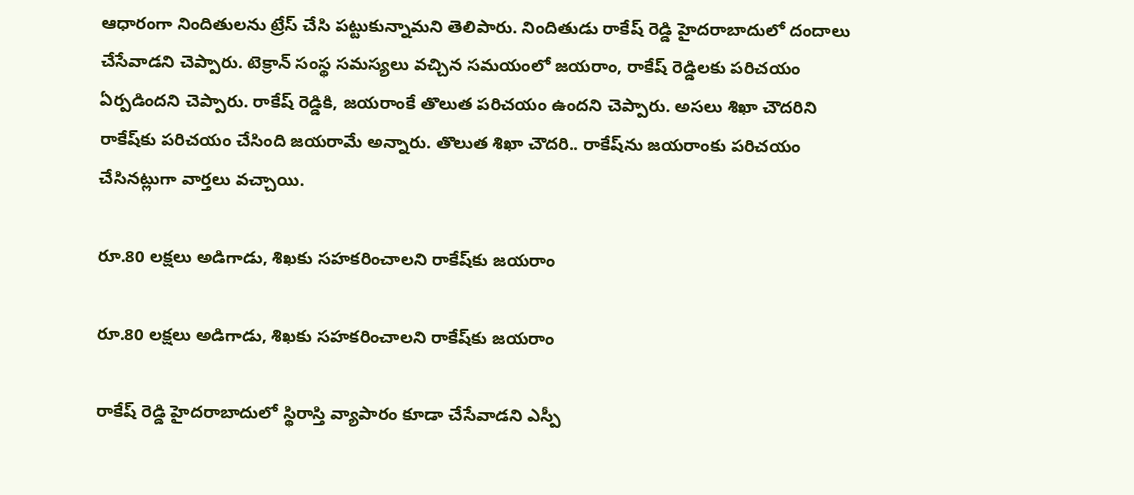ఆధారంగా నిందితులను ట్రేస్ చేసి పట్టుకున్నామని తెలిపారు. నిందితుడు రాకేష్ రెడ్డి హైదరాబాదులో దందాలు చేసేవాడని చెప్పారు. టెక్రాన్ సంస్థ సమస్యలు వచ్చిన సమయంలో జయరాం, రాకేష్ రెడ్డిలకు పరిచయం ఏర్పడిందని చెప్పారు. రాకేష్ రెడ్డికి, జయరాంకే తొలుత పరిచయం ఉందని చెప్పారు. అసలు శిఖా చౌదరిని రాకేష్‌కు పరిచయం చేసింది జయరామే అన్నారు. తొలుత శిఖా చౌదరి.. రాకేష్‌ను జయరాంకు పరిచయం చేసినట్లుగా వార్తలు వచ్చాయి.

రూ.80 లక్షలు అడిగాడు, శిఖకు సహకరించాలని రాకేష్‌కు జయరాం

రూ.80 లక్షలు అడిగాడు, శిఖకు సహకరించాలని రాకేష్‌కు జయరాం

రాకేష్ రెడ్డి హైదరాబాదులో స్థిరాస్తి వ్యాపారం కూడా చేసేవాడని ఎస్పీ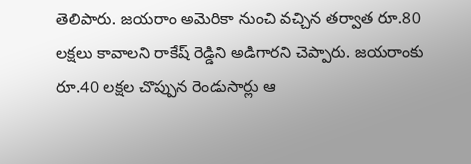తెలిపారు. జయరాం అమెరికా నుంచి వచ్చిన తర్వాత రూ.80 లక్షలు కావాలని రాకేష్ రెడ్డిని అడిగారని చెప్పారు. జయరాంకు రూ.40 లక్షల చొప్పున రెండుసార్లు ఆ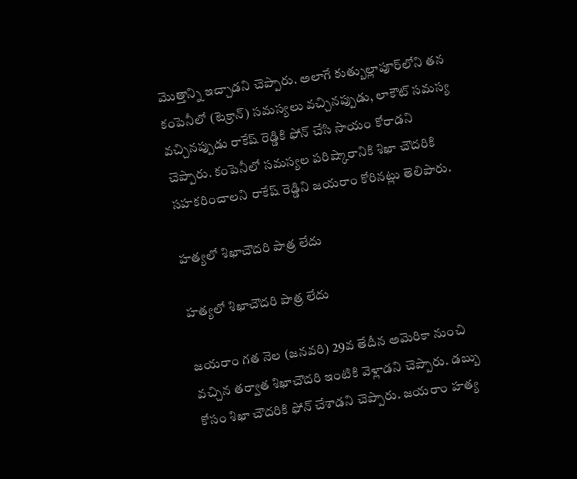మొత్తాన్ని ఇచ్చాడని చెప్పారు. అలాగే కుత్బుల్లాపూర్‌లోని తన కంపెనీలో (టెక్రాన్) సమస్యలు వచ్చినప్పుడు, లాకౌట్ సమస్య వచ్చినప్పుడు రాకేష్ రెడ్డికి ఫోన్ చేసి సాయం కోరాడని చెప్పారు. కంపెనీలో సమస్యల పరిష్కారానికి శిఖా చౌదరికి సహకరించాలని రాకేష్ రెడ్డిని జయరాం కోరినట్లు తెలిపారు.

హత్యలో శిఖాచౌదరి పాత్ర లేదు

హత్యలో శిఖాచౌదరి పాత్ర లేదు

జయరాం గత నెల (జనవరి) 29వ తేదీన అమెరికా నుంచి వచ్చిన తర్వాత శిఖాచౌదరి ఇంటికి వెళ్లాడని చెప్పారు. డబ్బు కోసం శిఖా చౌదరికి ఫోన్ చేశాడని చెప్పారు. జయరాం హత్య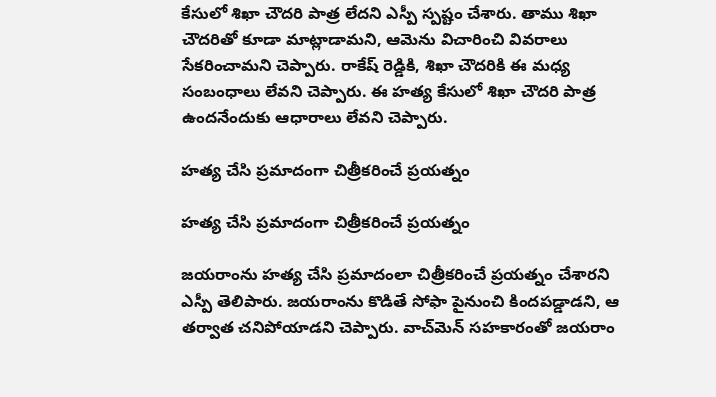కేసులో శిఖా చౌదరి పాత్ర లేదని ఎస్పీ స్పష్టం చేశారు. తాము శిఖా చౌదరితో కూడా మాట్లాడామని, ఆమెను విచారించి వివరాలు సేకరించామని చెప్పారు. రాకేష్ రెడ్డికి, శిఖా చౌదరికి ఈ మధ్య సంబంధాలు లేవని చెప్పారు. ఈ హత్య కేసులో శిఖా చౌదరి పాత్ర ఉందనేందుకు ఆధారాలు లేవని చెప్పారు.

హత్య చేసి ప్రమాదంగా చిత్రీకరించే ప్రయత్నం

హత్య చేసి ప్రమాదంగా చిత్రీకరించే ప్రయత్నం

జయరాంను హత్య చేసి ప్రమాదంలా చిత్రీకరించే ప్రయత్నం చేశారని ఎస్పీ తెలిపారు. జయరాంను కొడితే సోఫా పైనుంచి కిందపడ్డాడని, ఆ తర్వాత చనిపోయాడని చెప్పారు. వాచ్‌మెన్ సహకారంతో జయరాం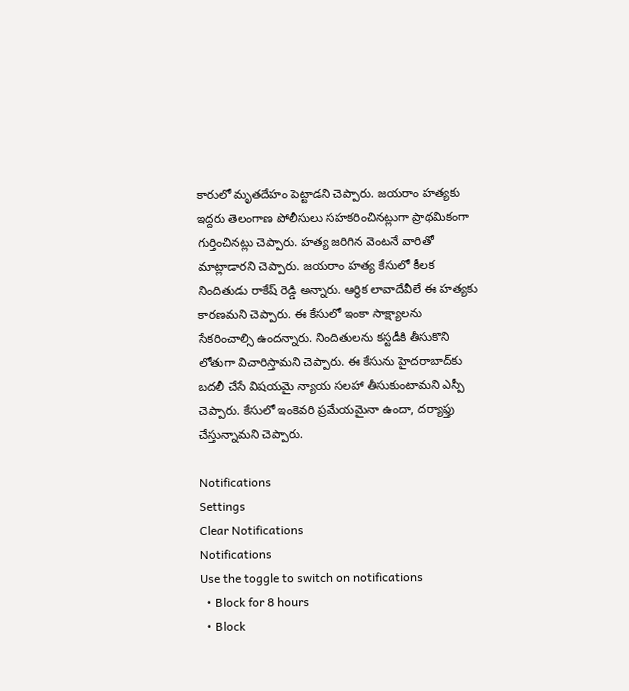కారులో మృతదేహం పెట్టాడని చెప్పారు. జయరాం హత్యకు ఇద్దరు తెలంగాణ పోలీసులు సహకరించినట్లుగా ప్రాథమికంగా గుర్తించినట్లు చెప్పారు. హత్య జరిగిన వెంటనే వారితో మాట్లాడారని చెప్పారు. జయరాం హత్య కేసులో కీలక నిందితుడు రాకేష్ రెడ్డి అన్నారు. ఆర్థిక లావాదేవీలే ఈ హత్యకు కారణమని చెప్పారు. ఈ కేసులో ఇంకా సాక్ష్యాలను సేకరించాల్సి ఉందన్నారు. నిందితులను కస్టడీకి తీసుకొని లోతుగా విచారిస్తామని చెప్పారు. ఈ కేసును హైదరాబాద్‌కు బదలీ చేసే విషయమై న్యాయ సలహా తీసుకుంటామని ఎస్పీ చెప్పారు. కేసులో ఇంకెవరి ప్రమేయమైనా ఉందా, దర్యాఫ్తు చేస్తున్నామని చెప్పారు.

Notifications
Settings
Clear Notifications
Notifications
Use the toggle to switch on notifications
  • Block for 8 hours
  • Block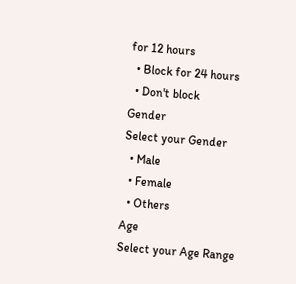for 12 hours
  • Block for 24 hours
  • Don't block
Gender
Select your Gender
  • Male
  • Female
  • Others
Age
Select your Age Range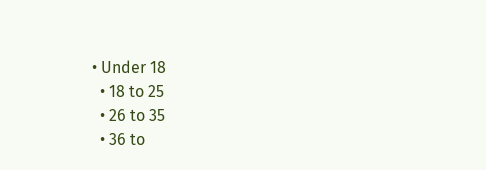• Under 18
  • 18 to 25
  • 26 to 35
  • 36 to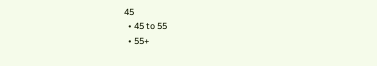45
  • 45 to 55
  • 55+